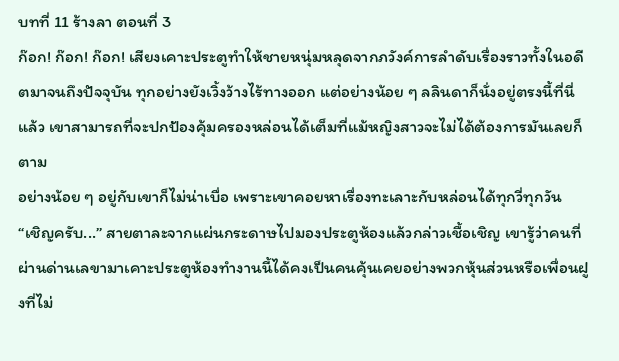บทที่ 11 ร้างลา ตอนที่ 3
ก๊อก! ก๊อก! ก๊อก! เสียงเคาะประตูทำให้ชายหนุ่มหลุดจากภวังค์การลำดับเรื่องราวทั้งในอดีตมาจนถึงปัจจุบัน ทุกอย่างยังเวิ้งว้างไร้ทางออก แต่อย่างน้อย ๆ ลลินดาก็นั่งอยู่ตรงนี้ที่นี่แล้ว เขาสามารถที่จะปกป้องคุ้มครองหล่อนได้เต็มที่แม้หญิงสาวจะไม่ได้ต้องการมันเลยก็ตาม
อย่างน้อย ๆ อยู่กับเขาก็ไม่น่าเบื่อ เพราะเขาคอยหาเรื่องทะเลาะกับหล่อนได้ทุกวี่ทุกวัน
“เชิญครับ...” สายตาละจากแผ่นกระดาษไปมองประตูห้องแล้วกล่าวเชื้อเชิญ เขารู้ว่าคนที่ผ่านด่านเลขามาเคาะประตูห้องทำงานนี้ได้คงเป็นคนคุ้นเคยอย่างพวกหุ้นส่วนหรือเพื่อนฝูงที่ไม่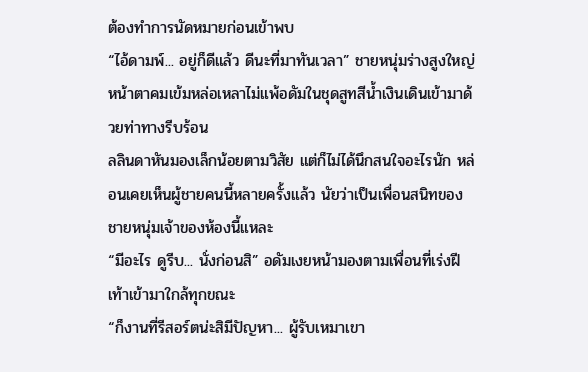ต้องทำการนัดหมายก่อนเข้าพบ
“ไอ้ดามพ์... อยู่ก็ดีแล้ว ดีนะที่มาทันเวลา” ชายหนุ่มร่างสูงใหญ่หน้าตาคมเข้มหล่อเหลาไม่แพ้อดัมในชุดสูทสีน้ำเงินเดินเข้ามาด้วยท่าทางรีบร้อน
ลลินดาหันมองเล็กน้อยตามวิสัย แต่ก็ไม่ได้นึกสนใจอะไรนัก หล่อนเคยเห็นผู้ชายคนนี้หลายครั้งแล้ว นัยว่าเป็นเพื่อนสนิทของชายหนุ่มเจ้าของห้องนี้แหละ
“มีอะไร ดูรีบ... นั่งก่อนสิ” อดัมเงยหน้ามองตามเพื่อนที่เร่งฝีเท้าเข้ามาใกล้ทุกขณะ
“ก็งานที่รีสอร์ตน่ะสิมีปัญหา... ผู้รับเหมาเขา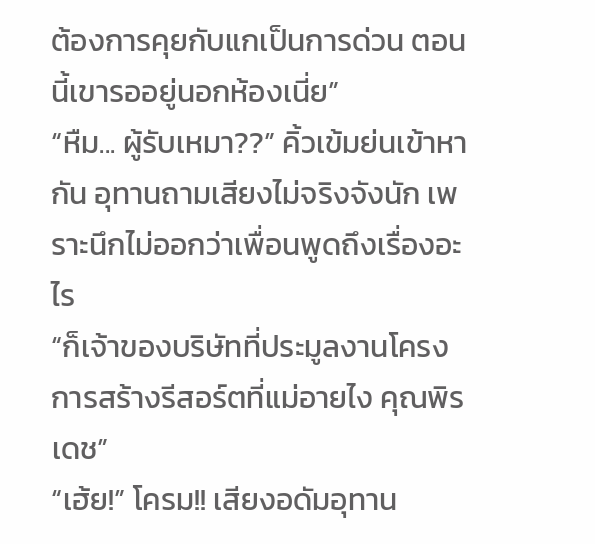ต้องการคุยกับแกเป็นการด่วน ตอนนี้เขารออยู่นอกห้องเนี่ย”
“หืม... ผู้รับเหมา??” คิ้วเข้มย่นเข้าหากัน อุทานถามเสียงไม่จริงจังนัก เพราะนึกไม่ออกว่าเพื่อนพูดถึงเรื่องอะไร
“ก็เจ้าของบริษัทที่ประมูลงานโครงการสร้างรีสอร์ตที่แม่อายไง คุณพิรเดช”
“เฮ้ย!” โครม!! เสียงอดัมอุทาน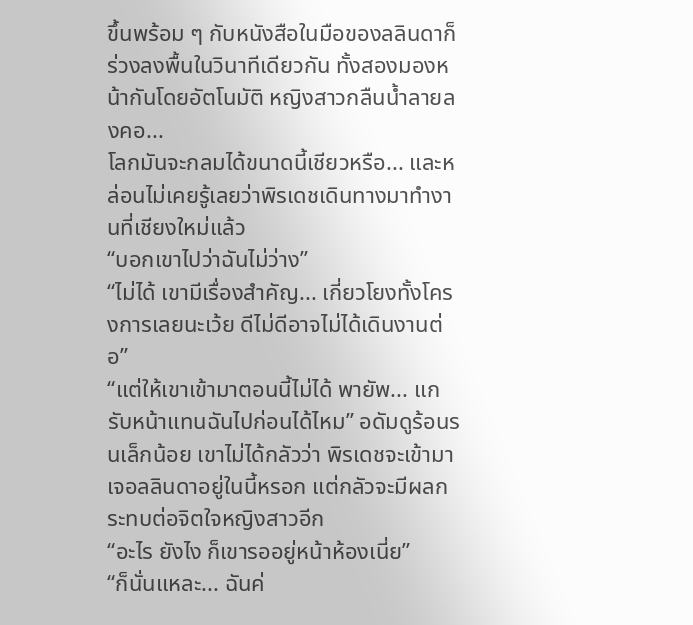ขึ้นพร้อม ๆ กับหนังสือในมือของลลินดาก็ร่วงลงพื้นในวินาทีเดียวกัน ทั้งสองมองหน้ากันโดยอัตโนมัติ หญิงสาวกลืนน้ำลายลงคอ...
โลกมันจะกลมได้ขนาดนี้เชียวหรือ... และหล่อนไม่เคยรู้เลยว่าพิรเดชเดินทางมาทำงานที่เชียงใหม่แล้ว
“บอกเขาไปว่าฉันไม่ว่าง”
“ไม่ได้ เขามีเรื่องสำคัญ... เกี่ยวโยงทั้งโครงการเลยนะเว้ย ดีไม่ดีอาจไม่ได้เดินงานต่อ”
“แต่ให้เขาเข้ามาตอนนี้ไม่ได้ พายัพ... แกรับหน้าแทนฉันไปก่อนได้ไหม” อดัมดูร้อนรนเล็กน้อย เขาไม่ได้กลัวว่า พิรเดชจะเข้ามาเจอลลินดาอยู่ในนี้หรอก แต่กลัวจะมีผลกระทบต่อจิตใจหญิงสาวอีก
“อะไร ยังไง ก็เขารออยู่หน้าห้องเนี่ย”
“ก็นั่นแหละ... ฉันค่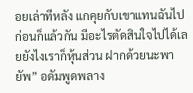อยเล่าทีหลัง แกคุยกับเขาแทนฉันไปก่อนก็แล้วกัน มีอะไรตัดสินใจไปได้เลยยังไงเราก็หุ้นส่วน ฝากด้วยนะพายัพ” อดัมพูดพลาง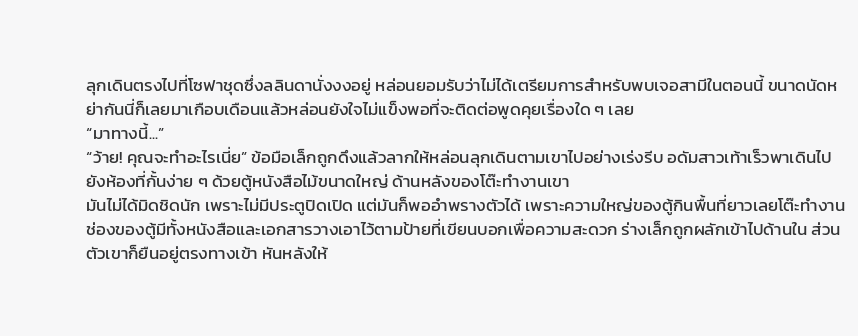ลุกเดินตรงไปที่โซฟาชุดซึ่งลลินดานั่งงงอยู่ หล่อนยอมรับว่าไม่ได้เตรียมการสำหรับพบเจอสามีในตอนนี้ ขนาดนัดหย่ากันนี่ก็เลยมาเกือบเดือนแล้วหล่อนยังใจไม่แข็งพอที่จะติดต่อพูดคุยเรื่องใด ๆ เลย
“มาทางนี้...”
“ว้าย! คุณจะทำอะไรเนี่ย” ข้อมือเล็กถูกดึงแล้วลากให้หล่อนลุกเดินตามเขาไปอย่างเร่งรีบ อดัมสาวเท้าเร็วพาเดินไปยังห้องที่กั้นง่าย ๆ ด้วยตู้หนังสือไม้ขนาดใหญ่ ด้านหลังของโต๊ะทำงานเขา
มันไม่ได้มิดชิดนัก เพราะไม่มีประตูปิดเปิด แต่มันก็พออำพรางตัวได้ เพราะความใหญ่ของตู้กินพื้นที่ยาวเลยโต๊ะทำงาน ช่องของตู้มีทั้งหนังสือและเอกสารวางเอาไว้ตามป้ายที่เขียนบอกเพื่อความสะดวก ร่างเล็กถูกผลักเข้าไปด้านใน ส่วนตัวเขาก็ยืนอยู่ตรงทางเข้า หันหลังให้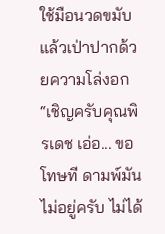ใช้มือนวดขมับแล้วเป่าปากด้วยความโล่งอก
“เชิญครับคุณพิรเดช เอ่อ... ขอโทษที ดามพ์มันไม่อยู่ครับ ไม่ได้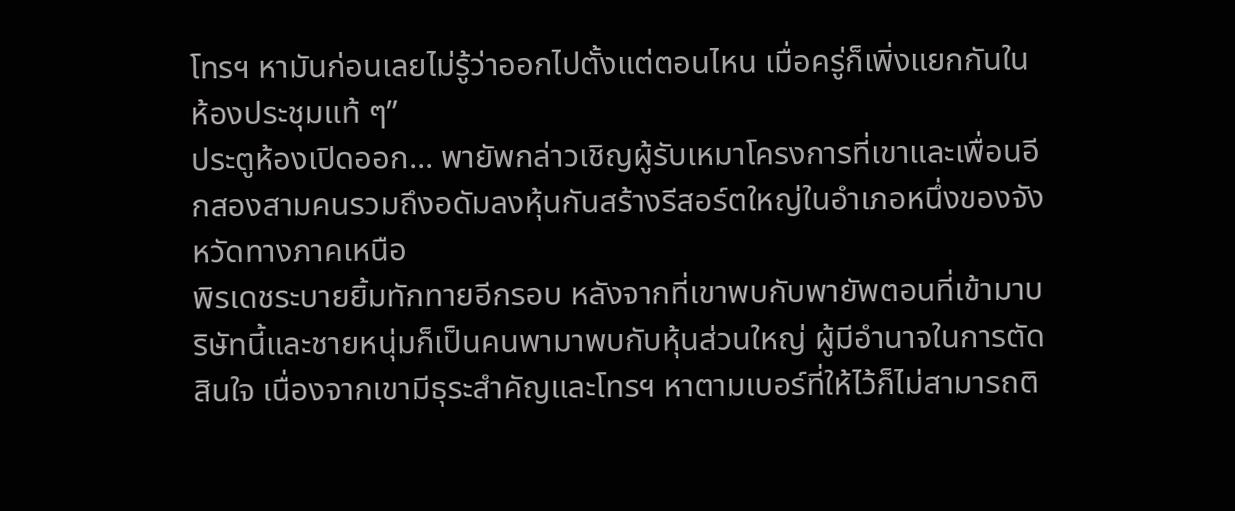โทรฯ หามันก่อนเลยไม่รู้ว่าออกไปตั้งแต่ตอนไหน เมื่อครู่ก็เพิ่งแยกกันในห้องประชุมแท้ ๆ”
ประตูห้องเปิดออก... พายัพกล่าวเชิญผู้รับเหมาโครงการที่เขาและเพื่อนอีกสองสามคนรวมถึงอดัมลงหุ้นกันสร้างรีสอร์ตใหญ่ในอำเภอหนึ่งของจังหวัดทางภาคเหนือ
พิรเดชระบายยิ้มทักทายอีกรอบ หลังจากที่เขาพบกับพายัพตอนที่เข้ามาบริษัทนี้และชายหนุ่มก็เป็นคนพามาพบกับหุ้นส่วนใหญ่ ผู้มีอำนาจในการตัดสินใจ เนื่องจากเขามีธุระสำคัญและโทรฯ หาตามเบอร์ที่ให้ไว้ก็ไม่สามารถติ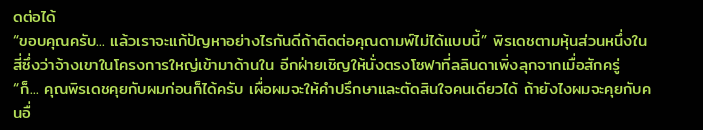ดต่อได้
“ขอบคุณครับ... แล้วเราจะแก้ปัญหาอย่างไรกันดีถ้าติดต่อคุณดามพ์ไม่ได้แบบนี้” พิรเดชตามหุ้นส่วนหนึ่งในสี่ซึ่งว่าจ้างเขาในโครงการใหญ่เข้ามาด้านใน อีกฝ่ายเชิญให้นั่งตรงโซฟาที่ลลินดาเพิ่งลุกจากเมื่อสักครู่
“ก็... คุณพิรเดชคุยกับผมก่อนก็ได้ครับ เผื่อผมจะให้คำปรึกษาและตัดสินใจคนเดียวได้ ถ้ายังไงผมจะคุยกับคนอื่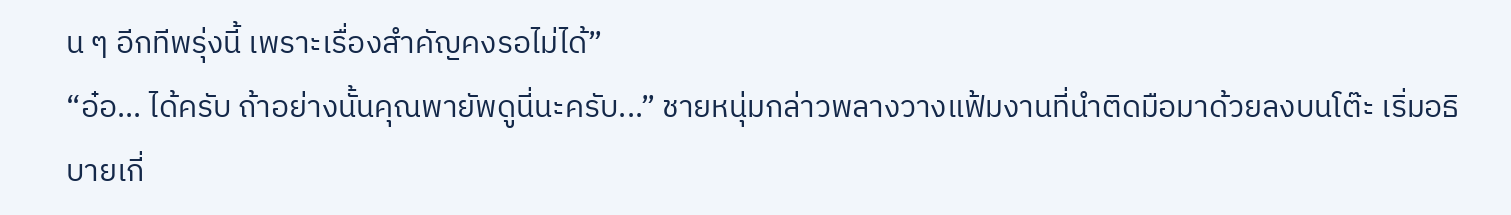น ๆ อีกทีพรุ่งนี้ เพราะเรื่องสำคัญคงรอไม่ได้”
“อ๋อ... ได้ครับ ถ้าอย่างนั้นคุณพายัพดูนี่นะครับ...” ชายหนุ่มกล่าวพลางวางแฟ้มงานที่นำติดมือมาด้วยลงบนโต๊ะ เริ่มอธิบายเกี่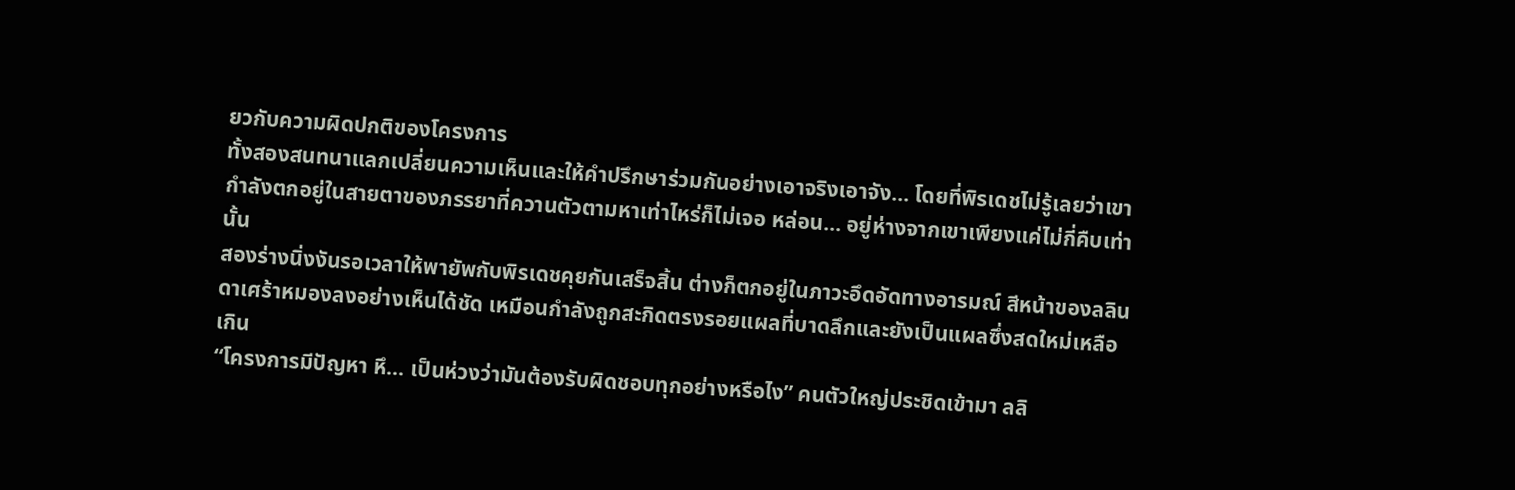ยวกับความผิดปกติของโครงการ
ทั้งสองสนทนาแลกเปลี่ยนความเห็นและให้คำปรึกษาร่วมกันอย่างเอาจริงเอาจัง... โดยที่พิรเดชไม่รู้เลยว่าเขากำลังตกอยู่ในสายตาของภรรยาที่ควานตัวตามหาเท่าไหร่ก็ไม่เจอ หล่อน... อยู่ห่างจากเขาเพียงแค่ไม่กี่คืบเท่านั้น
สองร่างนิ่งงันรอเวลาให้พายัพกับพิรเดชคุยกันเสร็จสิ้น ต่างก็ตกอยู่ในภาวะอึดอัดทางอารมณ์ สีหน้าของลลินดาเศร้าหมองลงอย่างเห็นได้ชัด เหมือนกำลังถูกสะกิดตรงรอยแผลที่บาดลึกและยังเป็นแผลซึ่งสดใหม่เหลือเกิน
“โครงการมีปัญหา หึ... เป็นห่วงว่ามันต้องรับผิดชอบทุกอย่างหรือไง” คนตัวใหญ่ประชิดเข้ามา ลลิ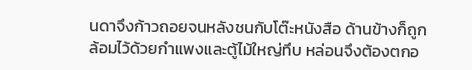นดาจึงก้าวถอยจนหลังชนกับโต๊ะหนังสือ ด้านข้างก็ถูกล้อมไว้ด้วยกำแพงและตู้ไม้ใหญ่ทึบ หล่อนจึงต้องตกอ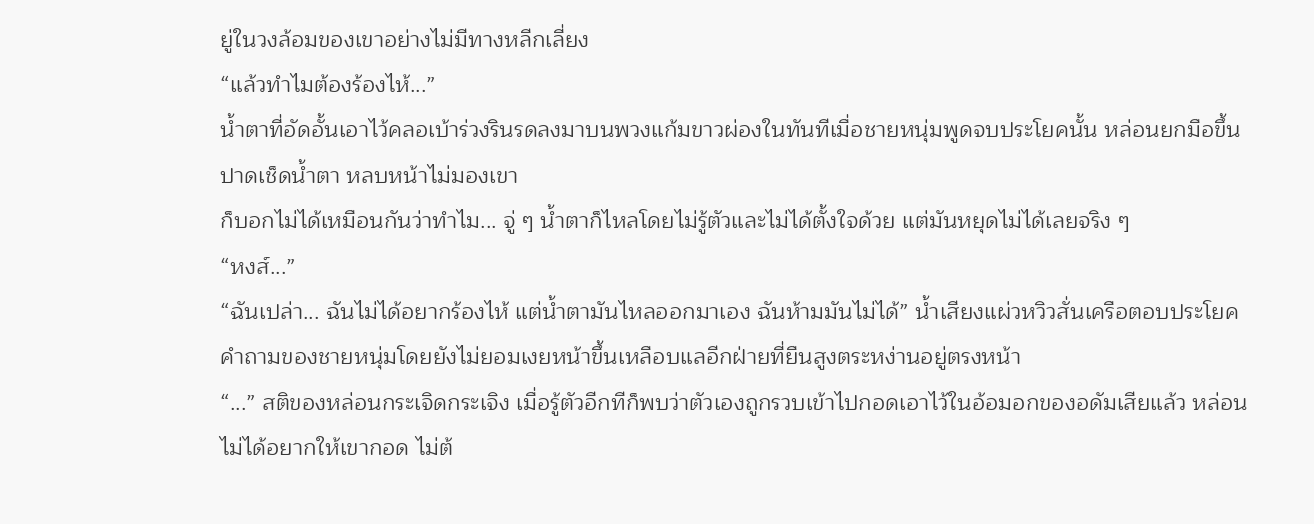ยู่ในวงล้อมของเขาอย่างไม่มีทางหลีกเลี่ยง
“แล้วทำไมต้องร้องไห้...”
น้ำตาที่อัดอั้นเอาไว้คลอเบ้าร่วงรินรดลงมาบนพวงแก้มขาวผ่องในทันทีเมื่อชายหนุ่มพูดจบประโยคนั้น หล่อนยกมือขึ้นปาดเช็ดน้ำตา หลบหน้าไม่มองเขา
ก็บอกไม่ได้เหมือนกันว่าทำไม... จู่ ๆ น้ำตาก็ไหลโดยไม่รู้ตัวและไม่ได้ตั้งใจด้วย แต่มันหยุดไม่ได้เลยจริง ๆ
“หงส์...”
“ฉันเปล่า... ฉันไม่ได้อยากร้องไห้ แต่น้ำตามันไหลออกมาเอง ฉันห้ามมันไม่ได้” น้ำเสียงแผ่วหวิวสั่นเครือตอบประโยคคำถามของชายหนุ่มโดยยังไม่ยอมเงยหน้าขึ้นเหลือบแลอีกฝ่ายที่ยืนสูงตระหง่านอยู่ตรงหน้า
“...” สติของหล่อนกระเจิดกระเจิง เมื่อรู้ตัวอีกทีก็พบว่าตัวเองถูกรวบเข้าไปกอดเอาไว้ในอ้อมอกของอดัมเสียแล้ว หล่อนไม่ได้อยากให้เขากอด ไม่ต้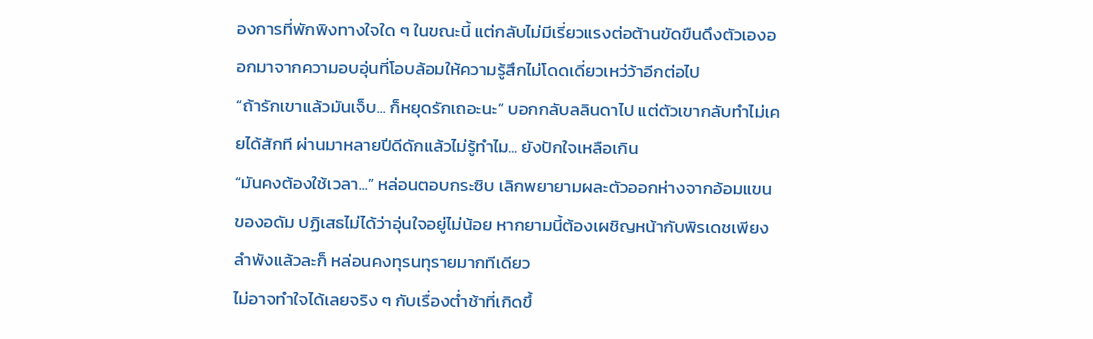องการที่พักพิงทางใจใด ๆ ในขณะนี้ แต่กลับไม่มีเรี่ยวแรงต่อต้านขัดขืนดึงตัวเองออกมาจากความอบอุ่นที่โอบล้อมให้ความรู้สึกไม่โดดเดี่ยวเหว่ว้าอีกต่อไป
“ถ้ารักเขาแล้วมันเจ็บ... ก็หยุดรักเถอะนะ” บอกกลับลลินดาไป แต่ตัวเขากลับทำไม่เคยได้สักที ผ่านมาหลายปีดีดักแล้วไม่รู้ทำไม... ยังปักใจเหลือเกิน
“มันคงต้องใช้เวลา...” หล่อนตอบกระซิบ เลิกพยายามผละตัวออกห่างจากอ้อมแขนของอดัม ปฏิเสธไม่ได้ว่าอุ่นใจอยู่ไม่น้อย หากยามนี้ต้องเผชิญหน้ากับพิรเดชเพียงลำพังแล้วละก็ หล่อนคงทุรนทุรายมากทีเดียว
ไม่อาจทำใจได้เลยจริง ๆ กับเรื่องต่ำช้าที่เกิดขึ้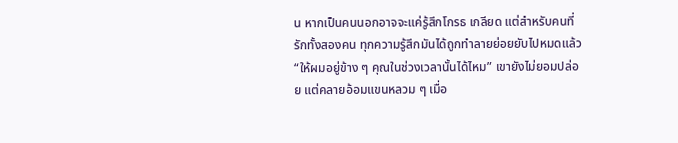น หากเป็นคนนอกอาจจะแค่รู้สึกโกรธ เกลียด แต่สำหรับคนที่รักทั้งสองคน ทุกความรู้สึกมันได้ถูกทำลายย่อยยับไปหมดแล้ว
“ให้ผมอยู่ข้าง ๆ คุณในช่วงเวลานั้นได้ไหม” เขายังไม่ยอมปล่อย แต่คลายอ้อมแขนหลวม ๆ เมื่อ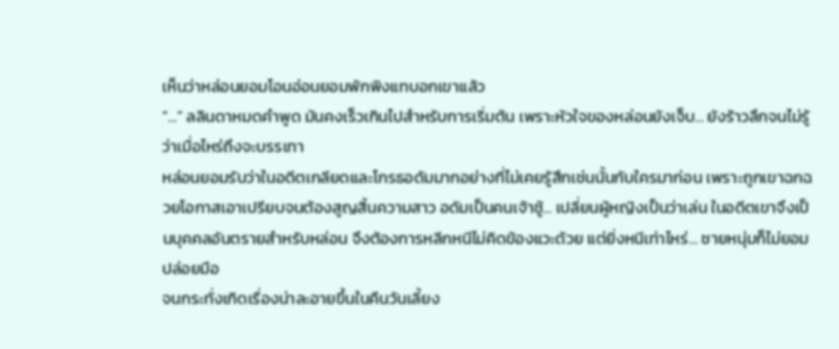เห็นว่าหล่อนยอมโอนอ่อนยอมพักพิงแทบอกเขาแล้ว
“...” ลลินดาหมดคำพูด มันคงเร็วเกินไปสำหรับการเริ่มต้น เพราะหัวใจของหล่อนยังเจ็บ... ยังร้าวลึกจนไม่รู้ว่าเมื่อไหร่ถึงจะบรรเทา
หล่อนยอมรับว่าในอดีตเกลียดและโกรธอดัมมากอย่างที่ไม่เคยรู้สึกเช่นนั้นกับใครมาก่อน เพราะถูกเขาฉกฉวยโอกาสเอาเปรียบจนต้องสูญสิ้นความสาว อดัมเป็นคนเจ้าชู้... เปลี่ยนผู้หญิงเป็นว่าเล่น ในอดีตเขาจึงเป็นบุคคลอันตรายสำหรับหล่อน จึงต้องการหลีกหนีไม่คิดข้องแวะด้วย แต่ยิ่งหนีเท่าไหร่... ชายหนุ่มก็ไม่ยอมปล่อยมือ
จนกระทั่งเกิดเรื่องน่าละอายขึ้นในคืนวันเลี้ยง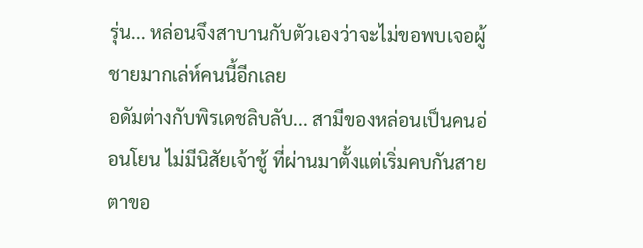รุ่น... หล่อนจึงสาบานกับตัวเองว่าจะไม่ขอพบเจอผู้ชายมากเล่ห์คนนี้อีกเลย
อดัมต่างกับพิรเดชลิบลับ... สามีของหล่อนเป็นคนอ่อนโยน ไม่มีนิสัยเจ้าชู้ ที่ผ่านมาตั้งแต่เริ่มคบกันสายตาขอ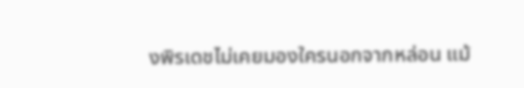งพิรเดชไม่เคยมองใครนอกจากหล่อน แม้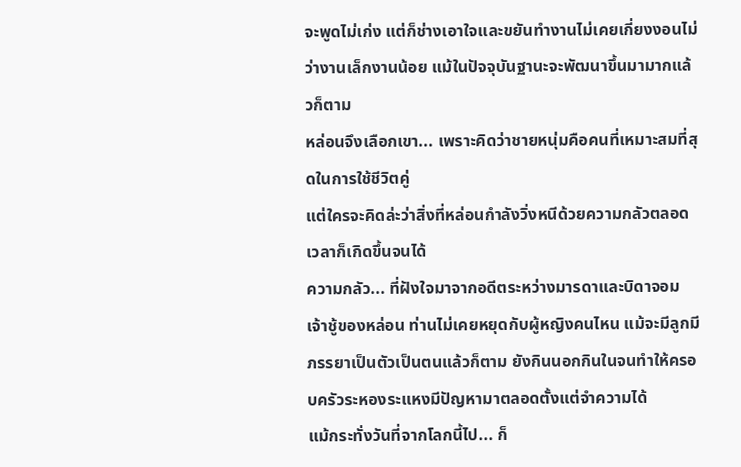จะพูดไม่เก่ง แต่ก็ช่างเอาใจและขยันทำงานไม่เคยเกี่ยงงอนไม่ว่างานเล็กงานน้อย แม้ในปัจจุบันฐานะจะพัฒนาขึ้นมามากแล้วก็ตาม
หล่อนจึงเลือกเขา... เพราะคิดว่าชายหนุ่มคือคนที่เหมาะสมที่สุดในการใช้ชีวิตคู่
แต่ใครจะคิดล่ะว่าสิ่งที่หล่อนกำลังวิ่งหนีด้วยความกลัวตลอดเวลาก็เกิดขึ้นจนได้
ความกลัว... ที่ฝังใจมาจากอดีตระหว่างมารดาและบิดาจอมเจ้าชู้ของหล่อน ท่านไม่เคยหยุดกับผู้หญิงคนไหน แม้จะมีลูกมีภรรยาเป็นตัวเป็นตนแล้วก็ตาม ยังกินนอกกินในจนทำให้ครอบครัวระหองระแหงมีปัญหามาตลอดตั้งแต่จำความได้
แม้กระทั่งวันที่จากโลกนี้ไป... ก็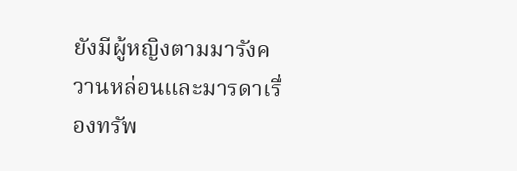ยังมีผู้หญิงตามมารังควานหล่อนและมารดาเรื่องทรัพ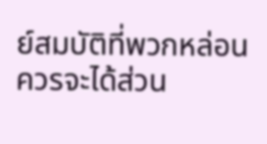ย์สมบัติที่พวกหล่อนควรจะได้ส่วน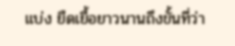แบ่ง ยืดเยื้อยาวนานถึงขั้นที่ว่า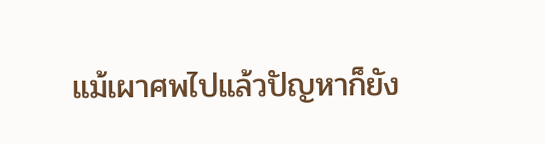แม้เผาศพไปแล้วปัญหาก็ยัง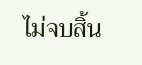ไม่จบสิ้น